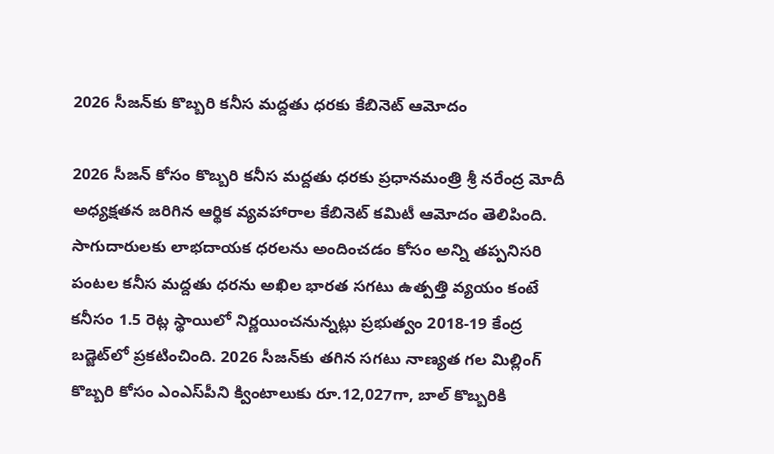2026 సీజన్‌కు కొబ్బరి కనీస మద్దతు ధరకు కేబినెట్ ఆమోదం

2026 సీజన్‌ కోసం కొబ్బరి కనీస మద్దతు ధరకు ప్రధానమంత్రి శ్రీ నరేంద్ర మోదీ అధ్యక్షతన జరిగిన ఆర్థిక వ్యవహారాల కేబినెట్ కమిటీ ఆమోదం తెలిపింది. సాగుదారులకు లాభదాయక ధరలను అందించడం కోసం అన్ని తప్పనిసరి పంటల కనీస మద్దతు ధరను అఖిల భారత సగటు ఉత్పత్తి వ్యయం కంటే కనీసం 1.5 రెట్ల స్థాయిలో నిర్ణయించనున్నట్లు ప్రభుత్వం 2018-19 కేంద్ర బడ్జెట్‌లో ప్రకటించింది. 2026 సీజన్‌కు తగిన సగటు నాణ్యత గల మిల్లింగ్ కొబ్బరి కోసం ఎంఎస్‌పీని క్వింటాలుకు రూ.12,027గా, బాల్ కొబ్బరికి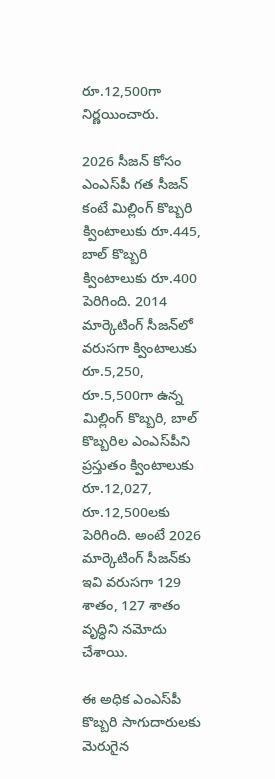రూ.12,500గా నిర్ణయించారు.

2026 సీజన్‌ కోసం ఎంఎస్‌పీ గత సీజన్‌ కంటే మిల్లింగ్ కొబ్బరి క్వింటాలుకు రూ.445, బాల్ కొబ్బరి క్వింటాలుకు రూ.400 పెరిగింది. 2014 మార్కెటింగ్ సీజన్‌లో వరుసగా క్వింటాలుకు రూ.5,250, రూ.5,500గా ఉన్న మిల్లింగ్ కొబ్బరి, బాల్ కొబ్బరిల ఎంఎస్‌పీని ప్రస్తుతం క్వింటాలుకు రూ.12,027, రూ.12,500లకు పెరిగింది. అంటే 2026 మార్కెటింగ్ సీజన్‌కు ఇవి వరుసగా 129 శాతం, 127 శాతం వృద్ధిని నమోదు చేశాయి.

ఈ అధిక ఎంఎస్‌పీ కొబ్బరి సాగుదారులకు మెరుగైన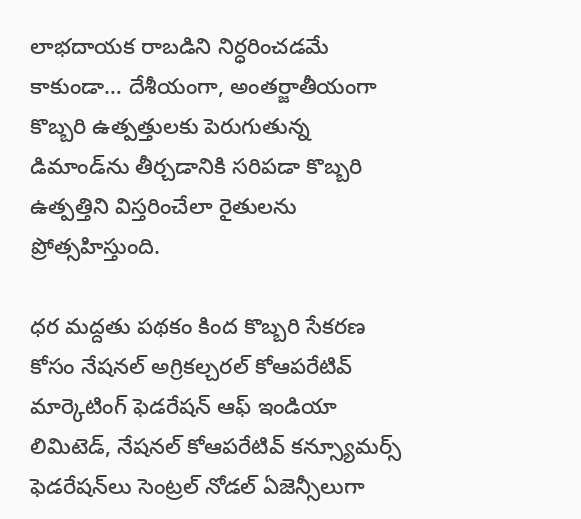లాభదాయక రాబడిని నిర్ధరించడమే కాకుండా… దేశీయంగా, అంతర్జాతీయంగా కొబ్బరి ఉత్పత్తులకు పెరుగుతున్న డిమాండ్‌ను తీర్చడానికి సరిపడా కొబ్బరి ఉత్పత్తిని విస్తరించేలా రైతులను ప్రోత్సహిస్తుంది.

ధర మద్దతు పథకం కింద కొబ్బరి సేకరణ కోసం నేషనల్ అగ్రికల్చరల్ కోఆపరేటివ్ మార్కెటింగ్ ఫెడరేషన్ ఆఫ్ ఇండియా లిమిటెడ్, నేషనల్ కోఆపరేటివ్ కన్స్యూమర్స్ ఫెడరేషన్‌లు సెంట్రల్ నోడల్ ఏజెన్సీలుగా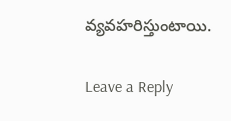వ్యవహరిస్తుంటాయి.

Leave a Reply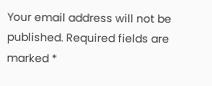Your email address will not be published. Required fields are marked *